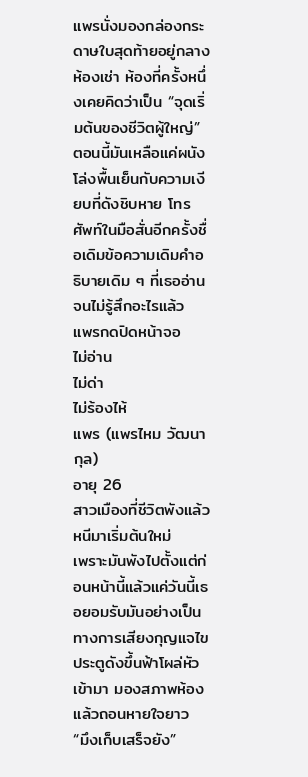แพรนั่งมองกล่องกระดาษใบสุดท้ายอยู่กลางห้องเช่า ห้องที่ครั้งหนึ่งเคยคิดว่าเป็น “จุดเริ่มต้นของชีวิตผู้ใหญ่”ตอนนี้มันเหลือแค่ผนังโล่งพื้นเย็นกับความเงียบที่ดังชิบหาย โทรศัพท์ในมือสั่นอีกครั้งชื่อเดิมข้อความเดิมคำอธิบายเดิม ๆ ที่เธออ่านจนไม่รู้สึกอะไรแล้ว
แพรกดปิดหน้าจอ
ไม่อ่าน
ไม่ด่า
ไม่ร้องไห้
แพร (แพรไหม วัฒนากุล)
อายุ 26
สาวเมืองที่ชีวิตพังแล้วหนีมาเริ่มต้นใหม่
เพราะมันพังไปตั้งแต่ก่อนหน้านี้แล้วแค่วันนี้เธอยอมรับมันอย่างเป็นทางการเสียงกุญแจไขประตูดังขึ้นฟ้าโผล่หัวเข้ามา มองสภาพห้องแล้วถอนหายใจยาว
“มึงเก็บเสร็จยัง”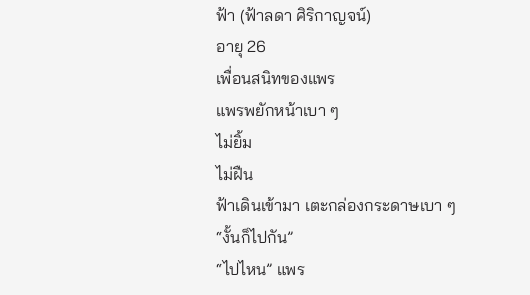ฟ้า (ฟ้าลดา ศิริกาญจน์)
อายุ 26
เพื่อนสนิทของแพร
แพรพยักหน้าเบา ๆ
ไม่ยิ้ม
ไม่ฝืน
ฟ้าเดินเข้ามา เตะกล่องกระดาษเบา ๆ
“งั้นก็ไปกัน”
“ไปไหน” แพร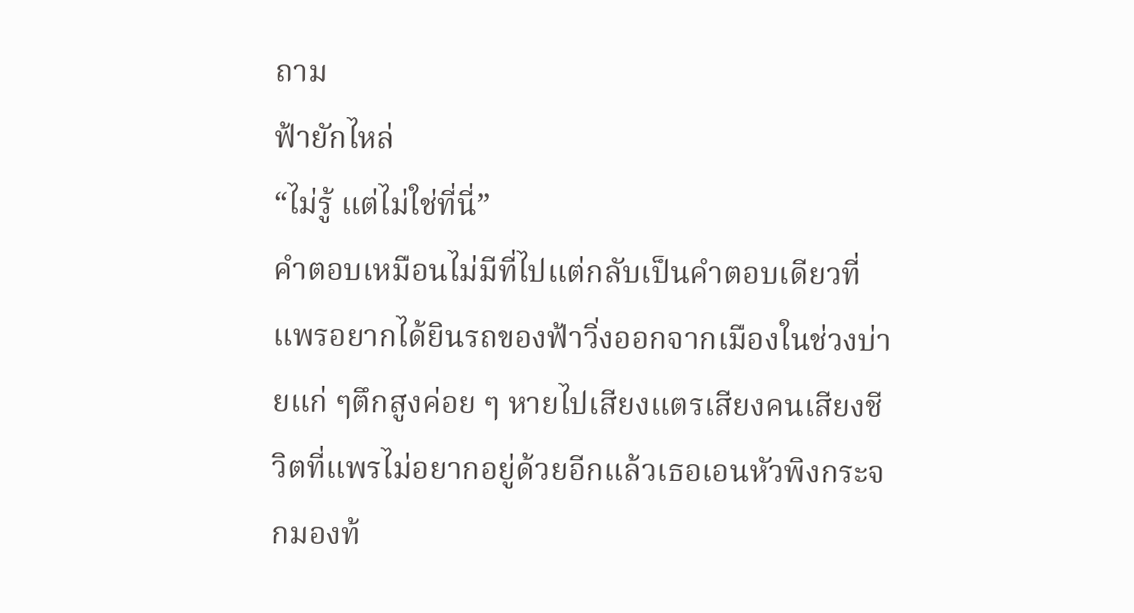ถาม
ฟ้ายักไหล่
“ไม่รู้ แต่ไม่ใช่ที่นี่”
คำตอบเหมือนไม่มีที่ไปแต่กลับเป็นคำตอบเดียวที่แพรอยากได้ยินรถของฟ้าวิ่งออกจากเมืองในช่วงบ่ายแก่ ๆตึกสูงค่อย ๆ หายไปเสียงแตรเสียงคนเสียงชีวิตที่แพรไม่อยากอยู่ด้วยอีกแล้วเธอเอนหัวพิงกระจกมองท้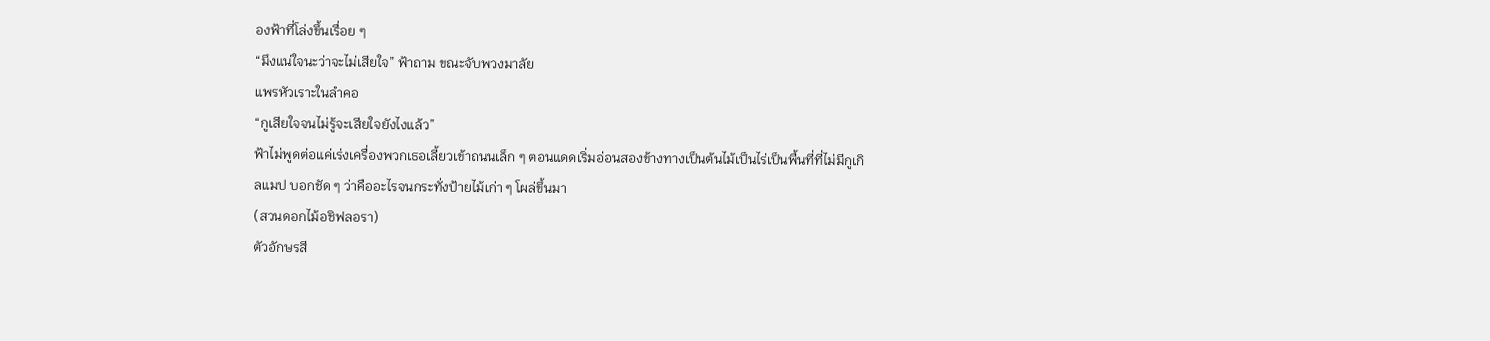องฟ้าที่โล่งขึ้นเรื่อย ๆ
“มึงแน่ใจนะว่าจะไม่เสียใจ” ฟ้าถาม ขณะจับพวงมาลัย
แพรหัวเราะในลำคอ
“กูเสียใจจนไม่รู้จะเสียใจยังไงแล้ว”
ฟ้าไม่พูดต่อแค่เร่งเครื่องพวกเธอเลี้ยวเข้าถนนเล็ก ๆ ตอนแดดเริ่มอ่อนสองข้างทางเป็นต้นไม้เป็นไร่เป็นพื้นที่ที่ไม่มีกูเกิลแมป บอกชัด ๆ ว่าคืออะไรจนกระทั่งป้ายไม้เก่า ๆ โผล่ขึ้นมา
(สวนดอกไม้อชิฟลอรา)
ตัวอักษรสี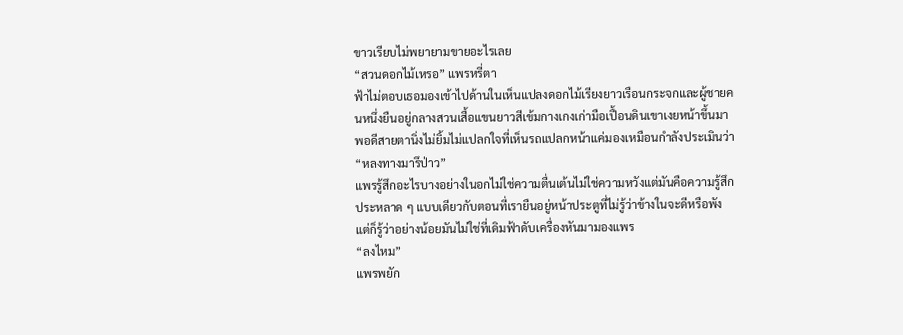ขาวเรียบไม่พยายามขายอะไรเลย
“สวนดอกไม้เหรอ” แพรหรี่ตา
ฟ้าไม่ตอบเธอมองเข้าไปด้านในเห็นแปลงดอกไม้เรียงยาวเรือนกระจกและผู้ชายคนหนึ่งยืนอยู่กลางสวนเสื้อแขนยาวสีเข้มกางเกงเก่ามือเปื้อนดินเขาเงยหน้าขึ้นมาพอดีสายตานิ่งไม่ยิ้มไม่แปลกใจที่เห็นรถแปลกหน้าแค่มองเหมือนกำลังประเมินว่า
“หลงทางมารึป่าว”
แพรรู้สึกอะไรบางอย่างในอกไม่ใช่ความตื่นเต้นไม่ใช่ความหวังแต่มันคือความรู้สึกประหลาด ๆ แบบเดียวกับตอนที่เรายืนอยู่หน้าประตูที่ไม่รู้ว่าข้างในจะดีหรือพังแต่ก็รู้ว่าอย่างน้อยมันไม่ใช่ที่เดิมฟ้าดับเครื่องหันมามองแพร
“ลงไหม”
แพรพยัก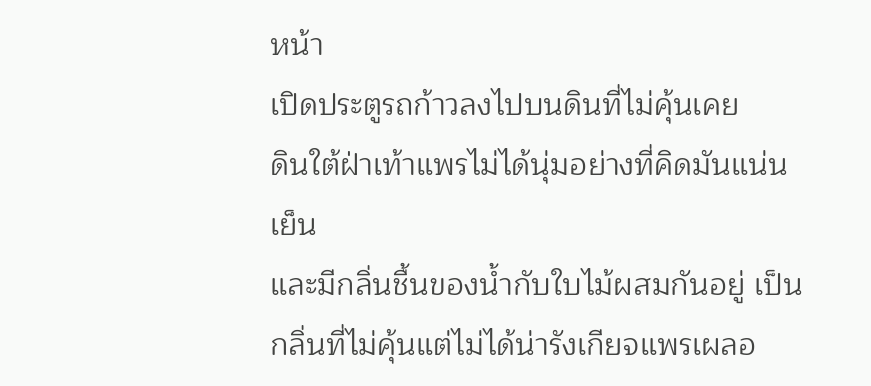หน้า
เปิดประตูรถก้าวลงไปบนดินที่ไม่คุ้นเคย
ดินใต้ฝ่าเท้าแพรไม่ได้นุ่มอย่างที่คิดมันแน่นเย็น
และมีกลิ่นชื้นของน้ำกับใบไม้ผสมกันอยู่ เป็นกลิ่นที่ไม่คุ้นแต่ไม่ได้น่ารังเกียจแพรเผลอ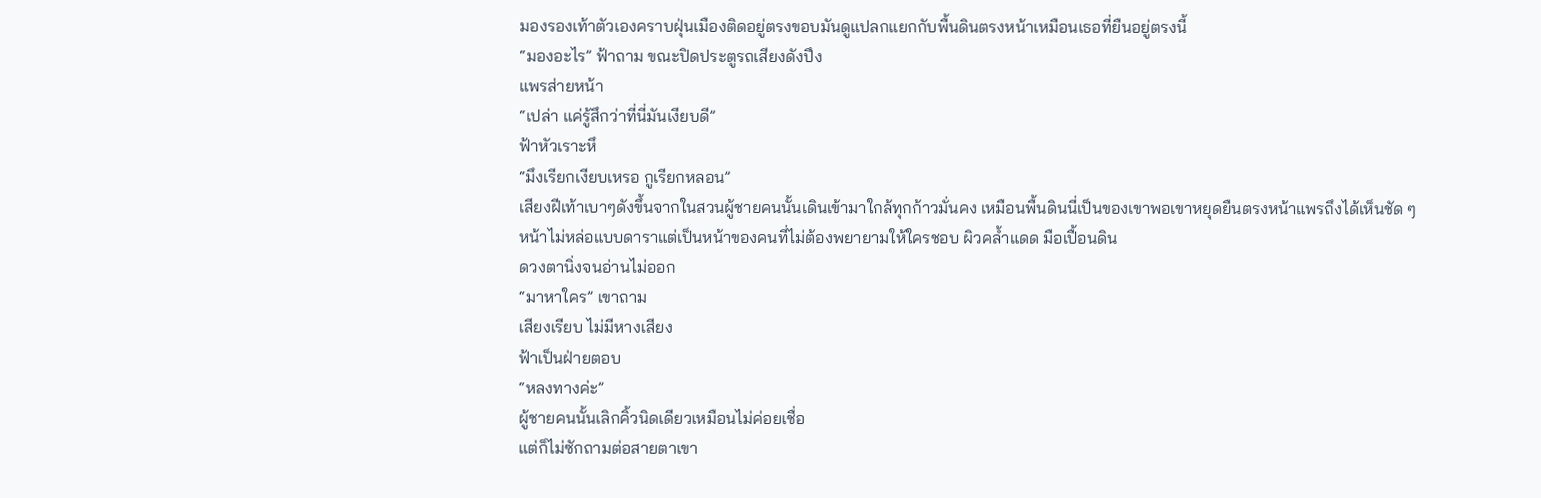มองรองเท้าตัวเองคราบฝุ่นเมืองติดอยู่ตรงขอบมันดูแปลกแยกกับพื้นดินตรงหน้าเหมือนเธอที่ยืนอยู่ตรงนี้
“มองอะไร” ฟ้าถาม ขณะปิดประตูรถเสียงดังปึง
แพรส่ายหน้า
“เปล่า แค่รู้สึกว่าที่นี่มันเงียบดี”
ฟ้าหัวเราะหึ
“มึงเรียกเงียบเหรอ กูเรียกหลอน”
เสียงฝีเท้าเบาๆดังขึ้นจากในสวนผู้ชายคนนั้นเดินเข้ามาใกล้ทุกก้าวมั่นคง เหมือนพื้นดินนี่เป็นของเขาพอเขาหยุดยืนตรงหน้าแพรถึงได้เห็นชัด ๆ
หน้าไม่หล่อแบบดาราแต่เป็นหน้าของคนที่ไม่ต้องพยายามให้ใครชอบ ผิวคล้ำแดด มือเปื้อนดิน
ดวงตานิ่งจนอ่านไม่ออก
“มาหาใคร” เขาถาม
เสียงเรียบ ไม่มีหางเสียง
ฟ้าเป็นฝ่ายตอบ
“หลงทางค่ะ”
ผู้ชายคนนั้นเลิกคิ้วนิดเดียวเหมือนไม่ค่อยเชื่อ
แต่ก็ไม่ซักถามต่อสายตาเขา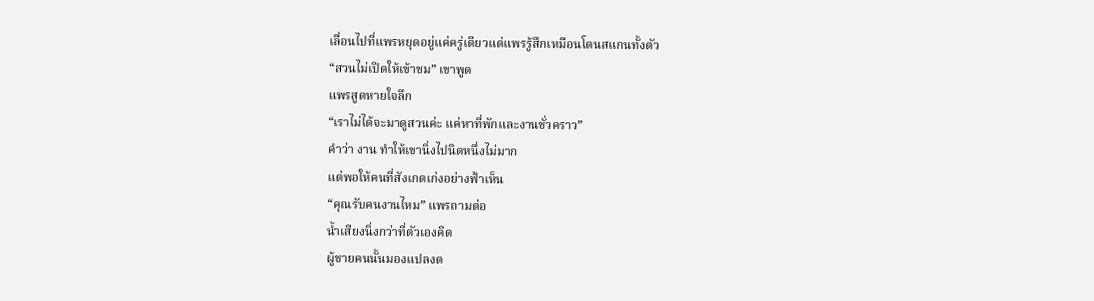เลื่อนไปที่แพรหยุดอยู่แค่ครู่เดียวแต่แพรรู้สึกเหมือนโดนสแกนทั้งตัว
“สวนไม่เปิดให้เข้าชม” เขาพูด
แพรสูดหายใจลึก
“เราไม่ได้จะมาดูสวนค่ะ แค่หาที่พักและงานชั่วคราว”
คำว่า งาน ทำให้เขานิ่งไปนิดหนึ่งไม่มาก
แต่พอให้คนที่สังเกตเก่งอย่างฟ้าเห็น
“คุณรับคนงานไหม” แพรถามต่อ
น้ำเสียงนิ่งกว่าที่ตัวเองคิด
ผู้ชายคนนั้นมองแปลงด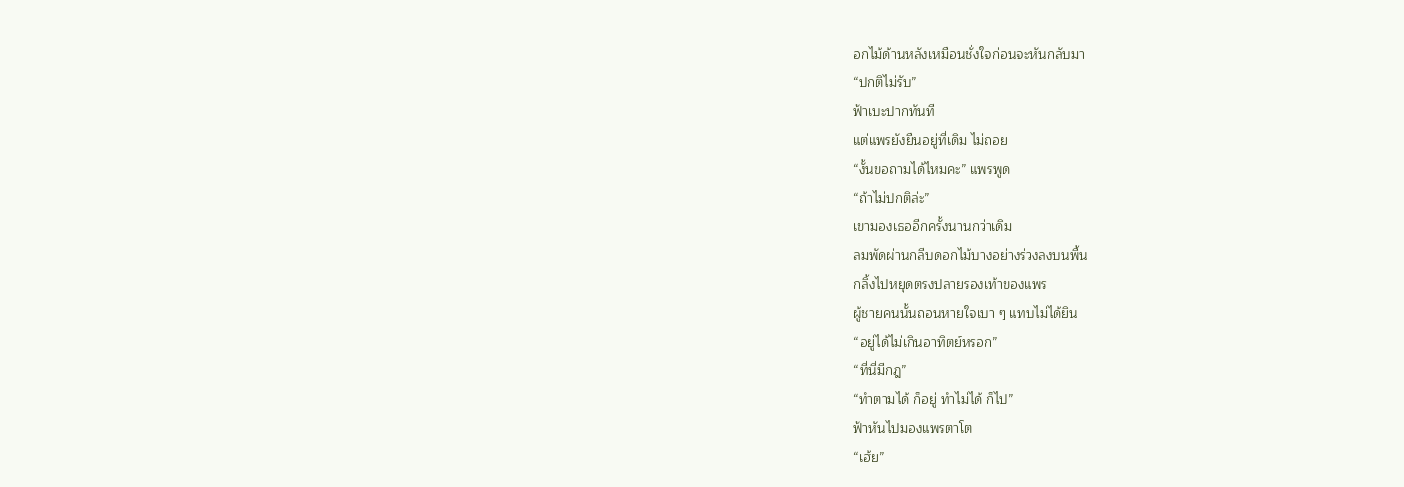อกไม้ด้านหลังเหมือนชั่งใจก่อนจะหันกลับมา
“ปกติไม่รับ”
ฟ้าเบะปากทันที
แต่แพรยังยืนอยู่ที่เดิม ไม่ถอย
“งั้นขอถามได้ไหมคะ” แพรพูด
“ถ้าไม่ปกติล่ะ”
เขามองเธออีกครั้งนานกว่าเดิม
ลมพัดผ่านกลีบดอกไม้บางอย่างร่วงลงบนพื้น
กลิ้งไปหยุดตรงปลายรองเท้าของแพร
ผู้ชายคนนั้นถอนหายใจเบา ๆ แทบไม่ได้ยิน
“อยู่ได้ไม่เกินอาทิตย์หรอก”
“ที่นี่มีกฎ”
“ทำตามได้ ก็อยู่ ทำไม่ได้ ก็ไป”
ฟ้าหันไปมองแพรตาโต
“เฮ้ย”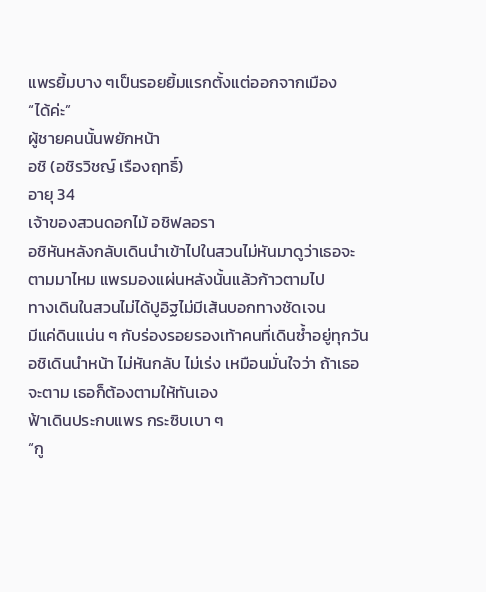แพรยิ้มบาง ๆเป็นรอยยิ้มแรกตั้งแต่ออกจากเมือง
“ได้ค่ะ”
ผู้ชายคนนั้นพยักหน้า
อชิ (อชิรวิชญ์ เรืองฤทธิ์)
อายุ 34
เจ้าของสวนดอกไม้ อชิฟลอรา
อชิหันหลังกลับเดินนำเข้าไปในสวนไม่หันมาดูว่าเธอจะตามมาไหม แพรมองแผ่นหลังนั้นแล้วก้าวตามไป
ทางเดินในสวนไม่ได้ปูอิฐไม่มีเส้นบอกทางชัดเจน
มีแค่ดินแน่น ๆ กับร่องรอยรองเท้าคนที่เดินซ้ำอยู่ทุกวันอชิเดินนำหน้า ไม่หันกลับ ไม่เร่ง เหมือนมั่นใจว่า ถ้าเธอจะตาม เธอก็ต้องตามให้ทันเอง
ฟ้าเดินประกบแพร กระซิบเบา ๆ
“กู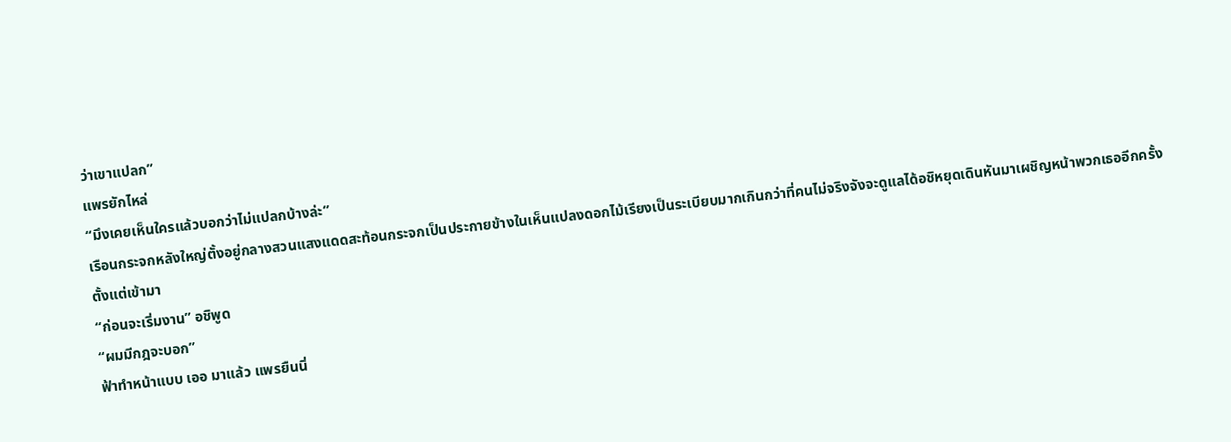ว่าเขาแปลก”
แพรยักไหล่
“มึงเคยเห็นใครแล้วบอกว่าไม่แปลกบ้างล่ะ”
เรือนกระจกหลังใหญ่ตั้งอยู่กลางสวนแสงแดดสะท้อนกระจกเป็นประกายข้างในเห็นแปลงดอกไม้เรียงเป็นระเบียบมากเกินกว่าที่คนไม่จริงจังจะดูแลได้อชิหยุดเดินหันมาเผชิญหน้าพวกเธออีกครั้งตั้งแต่เข้ามา
“ก่อนจะเริ่มงาน” อชิพูด
“ผมมีกฎจะบอก”
ฟ้าทำหน้าแบบ เออ มาแล้ว แพรยืนนิ่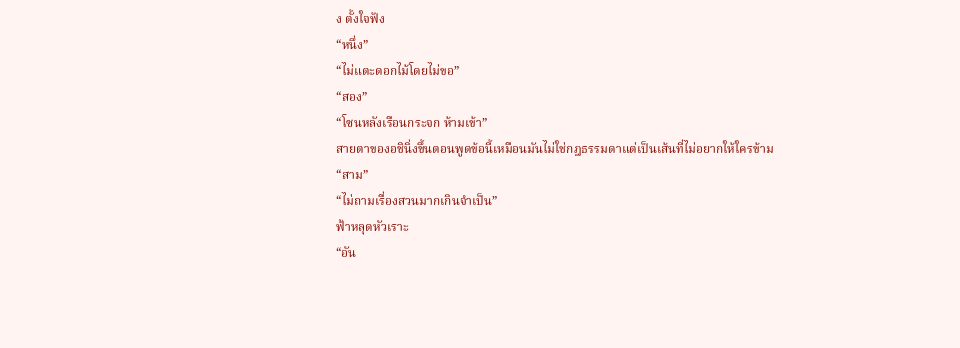ง ตั้งใจฟัง
“หนึ่ง”
“ไม่แตะดอกไม้โดยไม่ขอ”
“สอง”
“โซนหลังเรือนกระจก ห้ามเข้า”
สายตาของอชินิ่งขึ้นตอนพูดข้อนี้เหมือนมันไม่ใช่กฎธรรมดาแต่เป็นเส้นที่ไม่อยากให้ใครข้าม
“สาม”
“ไม่ถามเรื่องสวนมากเกินจำเป็น”
ฟ้าหลุดหัวเราะ
“อัน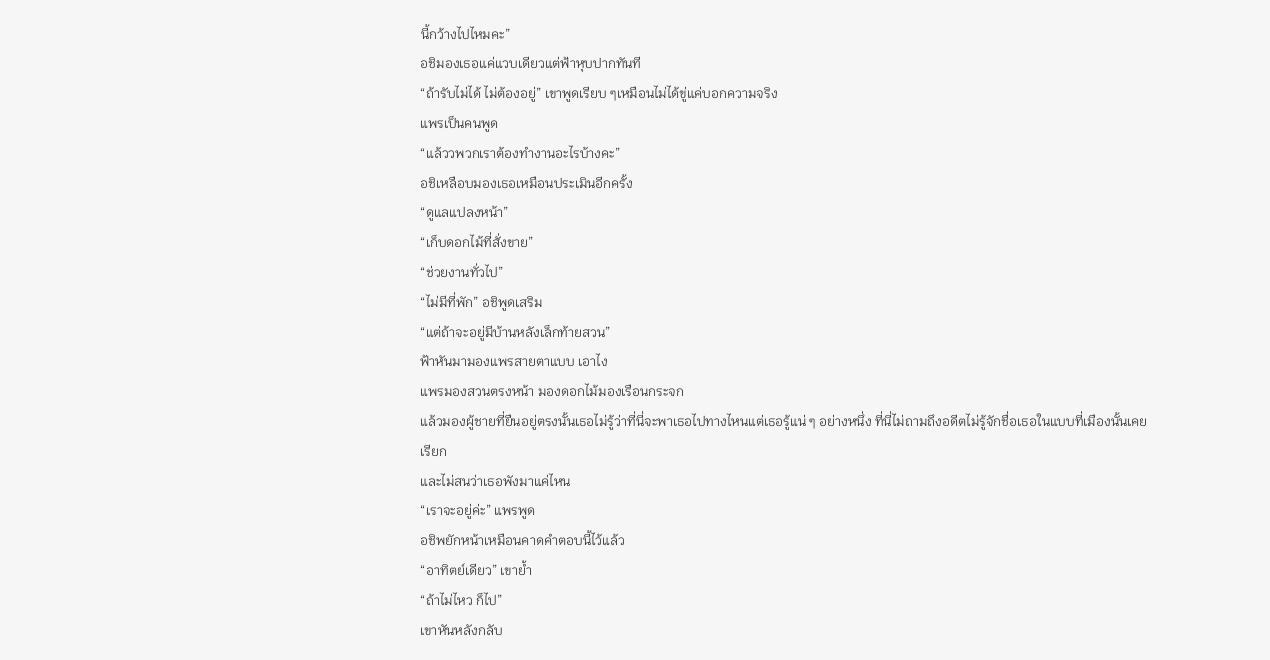นี้กว้างไปไหมคะ”
อชิมองเธอแค่แวบเดียวแต่ฟ้าหุบปากทันที
“ถ้ารับไม่ได้ ไม่ต้องอยู่” เขาพูดเรียบ ๆเหมือนไม่ได้ขู่แค่บอกความจริง
แพรเป็นคนพูด
“แล้ววพวกเราต้องทำงานอะไรบ้างคะ”
อชิเหลือบมองเธอเหมือนประเมินอีกครั้ง
“ดูแลแปลงหน้า”
“เก็บดอกไม้ที่สั่งขาย”
“ช่วยงานทั่วไป”
“ไม่มีที่พัก” อชิพูดเสริม
“แต่ถ้าจะอยู่มีบ้านหลังเล็กท้ายสวน”
ฟ้าหันมามองแพรสายตาแบบ เอาไง
แพรมองสวนตรงหน้า มองดอกไม้มองเรือนกระจก
แล้วมองผู้ชายที่ยืนอยู่ตรงนั้นเธอไม่รู้ว่าที่นี่จะพาเธอไปทางไหนแต่เธอรู้แน่ ๆ อย่างหนึ่ง ที่นี่ไม่ถามถึงอดีตไม่รู้จักชื่อเธอในแบบที่เมืองนั้นเคยเรียก
และไม่สนว่าเธอพังมาแค่ไหน
“เราจะอยู่ค่ะ” แพรพูด
อชิพยักหน้าเหมือนคาดคำตอบนี้ไว้แล้ว
“อาทิตย์เดียว” เขาย้ำ
“ถ้าไม่ไหว ก็ไป”
เขาหันหลังกลับ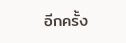อีกครั้ง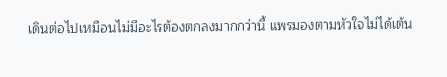เดินต่อไปเหมือนไม่มีอะไรต้องตกลงมากกว่านี้ แพรมองตามหัวใจไม่ได้เต้น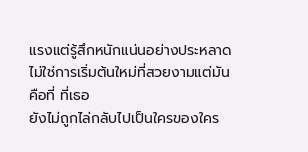แรงแต่รู้สึกหนักแน่นอย่างประหลาด ไม่ใช่การเริ่มต้นใหม่ที่สวยงามแต่มันคือที่ ที่เธอ
ยังไม่ถูกไล่กลับไปเป็นใครของใคร